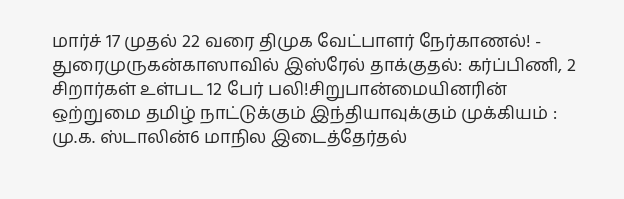மார்ச் 17 முதல் 22 வரை திமுக வேட்பாளர் நேர்காணல்! - துரைமுருகன்காஸாவில் இஸ்ரேல் தாக்குதல்: கர்ப்பிணி, 2 சிறார்கள் உள்பட 12 பேர் பலி!சிறுபான்மையினரின் ஒற்றுமை தமிழ் நாட்டுக்கும் இந்தியாவுக்கும் முக்கியம் : மு.க. ஸ்டாலின்6 மாநில இடைத்தேர்தல்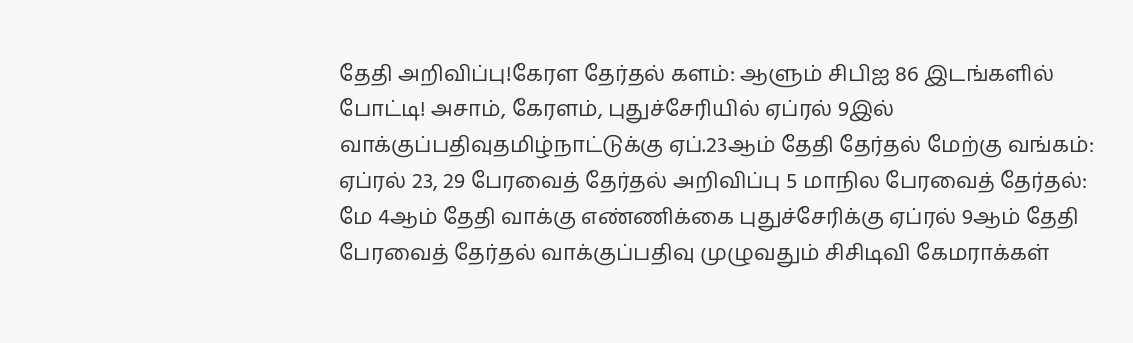தேதி அறிவிப்பு!கேரள தேர்தல் களம்: ஆளும் சிபிஐ 86 இடங்களில் போட்டி! அசாம், கேரளம், புதுச்சேரியில் ஏப்ரல் 9இல் வாக்குப்பதிவுதமிழ்நாட்டுக்கு ஏப்.23ஆம் தேதி தேர்தல் மேற்கு வங்கம்: ஏப்ரல் 23, 29 பேரவைத் தேர்தல் அறிவிப்பு 5 மாநில பேரவைத் தேர்தல்: மே 4ஆம் தேதி வாக்கு எண்ணிக்கை புதுச்சேரிக்கு ஏப்ரல் 9ஆம் தேதி பேரவைத் தேர்தல் வாக்குப்பதிவு முழுவதும் சிசிடிவி கேமராக்கள்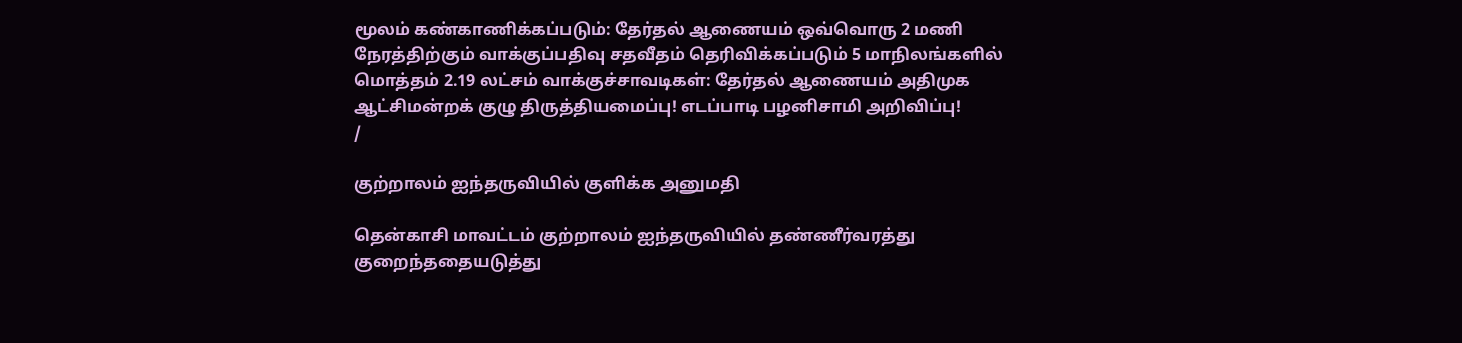மூலம் கண்காணிக்கப்படும்: தேர்தல் ஆணையம் ஒவ்வொரு 2 மணி நேரத்திற்கும் வாக்குப்பதிவு சதவீதம் தெரிவிக்கப்படும் 5 மாநிலங்களில் மொத்தம் 2.19 லட்சம் வாக்குச்சாவடிகள்: தேர்தல் ஆணையம் அதிமுக ஆட்சிமன்றக் குழு திருத்தியமைப்பு! எடப்பாடி பழனிசாமி அறிவிப்பு!
/

குற்றாலம் ஐந்தருவியில் குளிக்க அனுமதி

தென்காசி மாவட்டம் குற்றாலம் ஐந்தருவியில் தண்ணீர்வரத்து குறைந்ததையடுத்து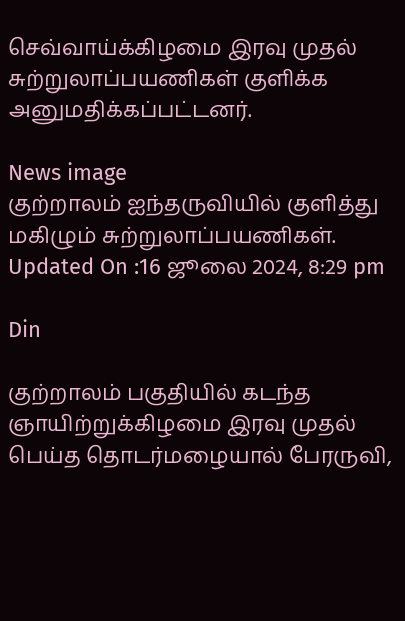செவ்வாய்க்கிழமை இரவு முதல் சுற்றுலாப்பயணிகள் குளிக்க அனுமதிக்கப்பட்டனர்.

News image
குற்றாலம் ஐந்தருவியில் குளித்து மகிழும் சுற்றுலாப்பயணிகள்.
Updated On :16 ஜூலை 2024, 8:29 pm

Din

குற்றாலம் பகுதியில் கடந்த ஞாயிற்றுக்கிழமை இரவு முதல் பெய்த தொடர்மழையால் பேரருவி,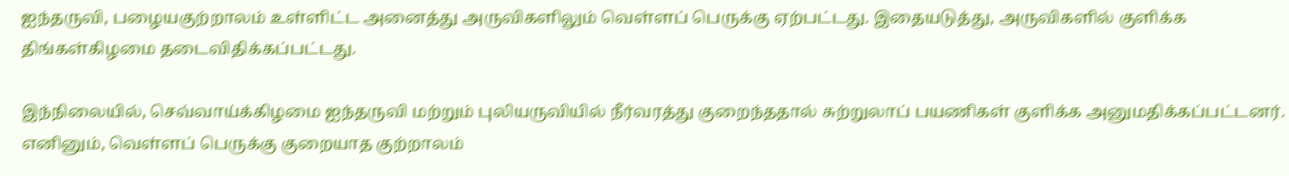ஐந்தருவி, பழையகுற்றாலம் உள்ளிட்ட அனைத்து அருவிகளிலும் வெள்ளப் பெருக்கு ஏற்பட்டது. இதையடுத்து, அருவிகளில் குளிக்க திங்கள்கிழமை தடைவிதிக்கப்பட்டது.

இந்நிலையில், செவ்வாய்க்கிழமை ஐந்தருவி மற்றும் புலியருவியில் நீர்வரத்து குறைந்ததால் சுற்றுலாப் பயணிகள் குளிக்க அனுமதிக்கப்பட்டனர். எனினும், வெள்ளப் பெருக்கு குறையாத குற்றாலம்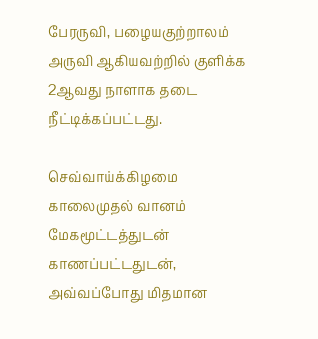பேரருவி, பழையகுற்றாலம் அருவி ஆகியவற்றில் குளிக்க 2ஆவது நாளாக தடை நீட்டிக்கப்பட்டது.

செவ்வாய்க்கிழமை காலைமுதல் வானம் மேகமூட்டத்துடன் காணப்பட்டதுடன், அவ்வப்போது மிதமான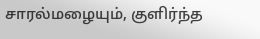சாரல்மழையும், குளிர்ந்த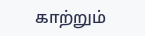காற்றும்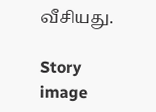வீசியது.

Story image